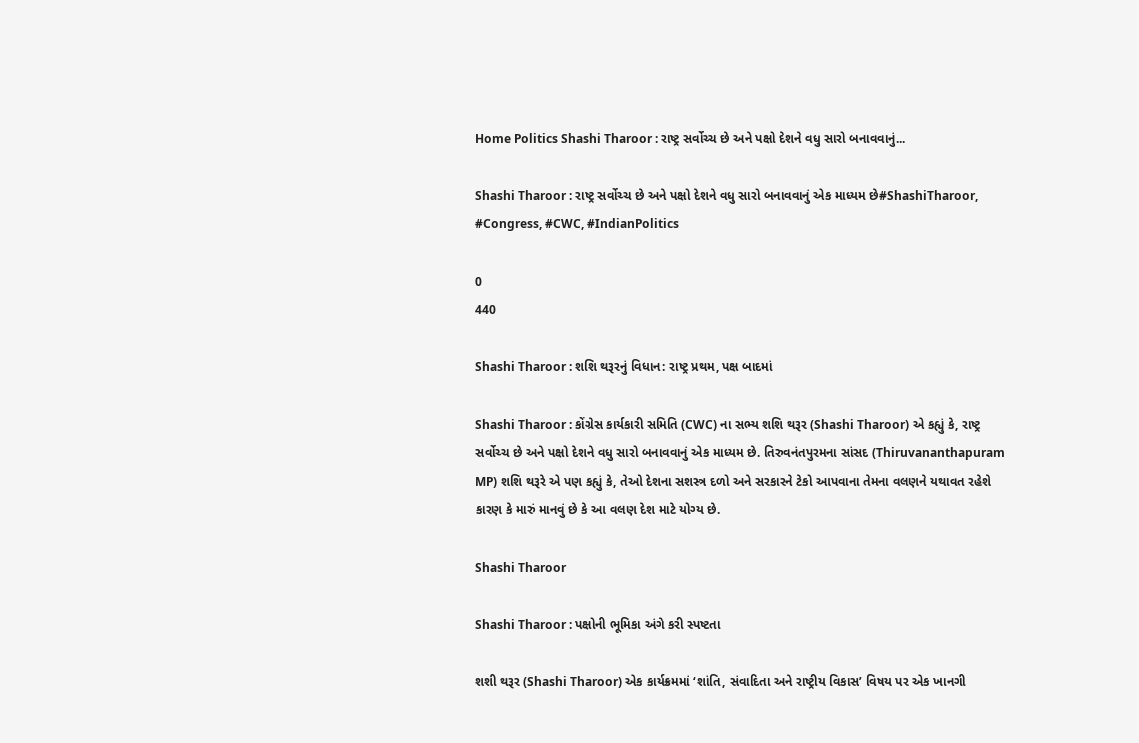Home Politics Shashi Tharoor : રાષ્ટ્ર સર્વોચ્ચ છે અને પક્ષો દેશને વધુ સારો બનાવવાનું...

Shashi Tharoor : રાષ્ટ્ર સર્વોચ્ચ છે અને પક્ષો દેશને વધુ સારો બનાવવાનું એક માધ્યમ છે#ShashiTharoor, #Congress, #CWC, #IndianPolitics

0
440

Shashi Tharoor : શશિ થરૂરનું વિધાન: રાષ્ટ્ર પ્રથમ, પક્ષ બાદમાં

Shashi Tharoor : કોંગ્રેસ કાર્યકારી સમિતિ (CWC) ના સભ્ય શશિ થરૂર (Shashi Tharoor) એ કહ્યું કે, રાષ્ટ્ર સર્વોચ્ચ છે અને પક્ષો દેશને વધુ સારો બનાવવાનું એક માધ્યમ છે. તિરુવનંતપુરમના સાંસદ (Thiruvananthapuram MP) શશિ થરૂરે એ પણ કહ્યું કે, તેઓ દેશના સશસ્ત્ર દળો અને સરકારને ટેકો આપવાના તેમના વલણને યથાવત રહેશે કારણ કે મારું માનવું છે કે આ વલણ દેશ માટે યોગ્ય છે.

Shashi Tharoor

Shashi Tharoor : પક્ષોની ભૂમિકા અંગે કરી સ્પષ્ટતા

શશી થરૂર (Shashi Tharoor) એક કાર્યક્રમમાં ‘શાંતિ, સંવાદિતા અને રાષ્ટ્રીય વિકાસ’ વિષય પર એક ખાનગી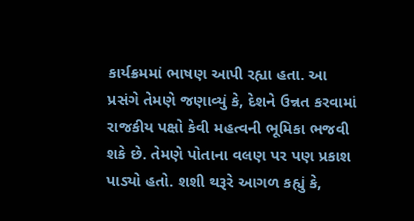કાર્યક્રમમાં ભાષણ આપી રહ્યા હતા. આ પ્રસંગે તેમણે જણાવ્યું કે, દેશને ઉન્નત કરવામાં રાજકીય પક્ષો કેવી મહત્વની ભૂમિકા ભજવી શકે છે. તેમણે પોતાના વલણ પર પણ પ્રકાશ પાડ્યો હતો. શશી થરૂરે આગળ કહ્યું કે,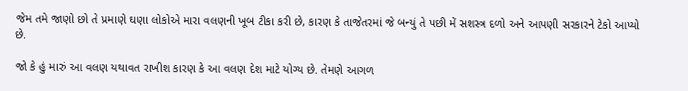જેમ તમે જાણો છો તે પ્રમાણે ઘણા લોકોએ મારા વલણની ખૂબ ટીકા કરી છે, કારણ કે તાજેતરમાં જે બન્યું તે પછી મેં સશસ્ત્ર દળો અને આપણી સરકારને ટેકો આપ્યો છે.

જો કે હું મારું આ વલણ યથાવત રાખીશ કારણ કે આ વલણ દેશ માટે યોગ્ય છે. તેમણે આગળ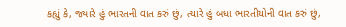કહ્યું કે, જ્યારે હું ભારતની વાત કરું છું, ત્યારે હું બધા ભારતીયોની વાત કરું છું,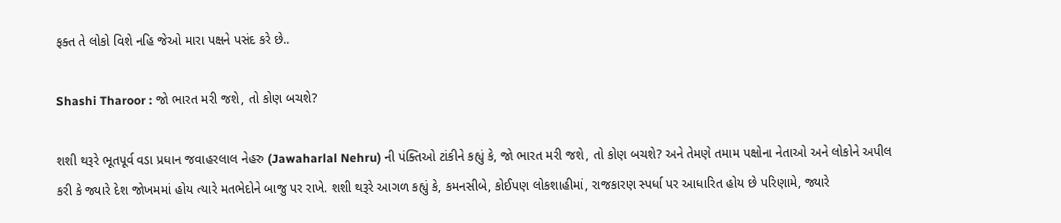ફક્ત તે લોકો વિશે નહિ જેઓ મારા પક્ષને પસંદ કરે છે..

Shashi Tharoor : જો ભારત મરી જશે, તો કોણ બચશે?

શશી થરૂરે ભૂતપૂર્વ વડા પ્રધાન જવાહરલાલ નેહરુ (Jawaharlal Nehru) ની પંક્તિઓ ટાંકીને કહ્યું કે, જો ભારત મરી જશે, તો કોણ બચશે? અને તેમણે તમામ પક્ષોના નેતાઓ અને લોકોને અપીલ કરી કે જ્યારે દેશ જોખમમાં હોય ત્યારે મતભેદોને બાજુ પર રાખે. શશી થરૂરે આગળ કહ્યું કે, કમનસીબે, કોઈપણ લોકશાહીમાં, રાજકારણ સ્પર્ધા પર આધારિત હોય છે પરિણામે, જ્યારે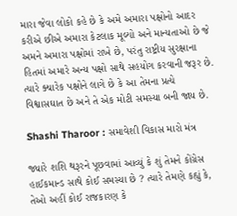મારા જેવા લોકો કહે છે કે અમે અમારા પક્ષોનો આદર કરીએ છીએ અમારા કેટલાક મૂલ્યો અને માન્યતાઓ છે જે અમને અમારા પક્ષોમાં રાખે છે, પરંતુ રાષ્ટ્રીય સુરક્ષાના હિતમાં અમારે અન્ય પક્ષો સાથે સહયોગ કરવાની જરૂર છે. ત્યારે ક્યારેક પક્ષોને લાગે છે કે આ તેમના પ્રત્યે વિશ્વાસઘાત છે અને તે એક મોટી સમસ્યા બની જાય છે.

Shashi Tharoor : સમાવેશી વિકાસ મારો મંત્ર

જ્યારે શશિ થરૂરને પૂછવામાં આવ્યું કે શું તેમને કોંગ્રેસ હાઈકમાન્ડ સાથે કોઈ સમસ્યા છે ? ત્યારે તેમણે કહ્યું કે, તેઓ અહીં કોઈ રાજકારણ કે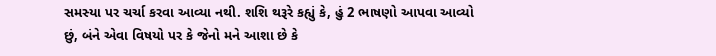સમસ્યા પર ચર્ચા કરવા આવ્યા નથી. શશિ થરૂરે કહ્યું કે, હું 2 ભાષણો આપવા આવ્યો છું, બંને એવા વિષયો પર કે જેનો મને આશા છે કે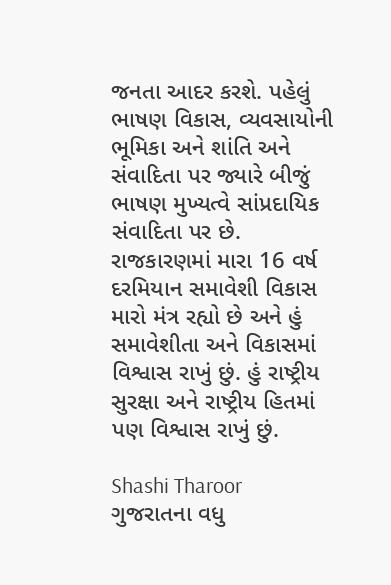જનતા આદર કરશે. પહેલું ભાષણ વિકાસ, વ્યવસાયોની ભૂમિકા અને શાંતિ અને સંવાદિતા પર જ્યારે બીજું ભાષણ મુખ્યત્વે સાંપ્રદાયિક સંવાદિતા પર છે. રાજકારણમાં મારા 16 વર્ષ દરમિયાન સમાવેશી વિકાસ મારો મંત્ર રહ્યો છે અને હું સમાવેશીતા અને વિકાસમાં વિશ્વાસ રાખું છું. હું રાષ્ટ્રીય સુરક્ષા અને રાષ્ટ્રીય હિતમાં પણ વિશ્વાસ રાખું છું.

Shashi Tharoor
ગુજરાતના વધુ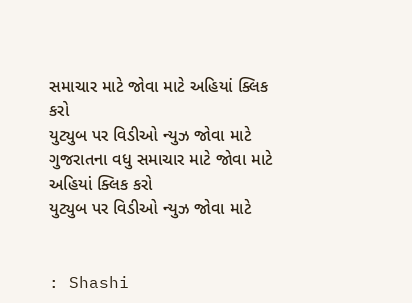સમાચાર માટે જોવા માટે અહિયાં ક્લિક કરો
યુટ્યુબ પર વિડીઓ ન્યુઝ જોવા માટે
ગુજરાતના વધુ સમાચાર માટે જોવા માટે અહિયાં ક્લિક કરો
યુટ્યુબ પર વિડીઓ ન્યુઝ જોવા માટે


: Shashi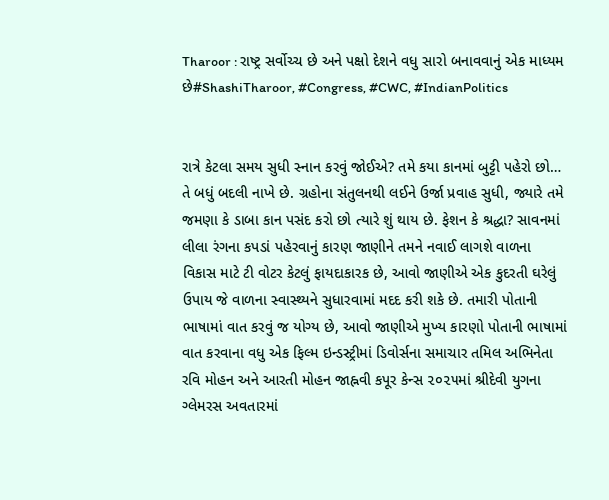Tharoor : રાષ્ટ્ર સર્વોચ્ચ છે અને પક્ષો દેશને વધુ સારો બનાવવાનું એક માધ્યમ છે#ShashiTharoor, #Congress, #CWC, #IndianPolitics


રાત્રે કેટલા સમય સુધી સ્નાન કરવું જોઈએ? તમે કયા કાનમાં બુટ્ટી પહેરો છો… તે બધું બદલી નાખે છે. ગ્રહોના સંતુલનથી લઈને ઉર્જા પ્રવાહ સુધી, જ્યારે તમે જમણા કે ડાબા કાન પસંદ કરો છો ત્યારે શું થાય છે. ફેશન કે શ્રદ્ધા? સાવનમાં લીલા રંગના કપડાં પહેરવાનું કારણ જાણીને તમને નવાઈ લાગશે વાળના વિકાસ માટે ટી વોટર કેટલું ફાયદાકારક છે, આવો જાણીએ એક કુદરતી ઘરેલું ઉપાય જે વાળના સ્વાસ્થ્યને સુધારવામાં મદદ કરી શકે છે. તમારી પોતાની ભાષામાં વાત કરવું જ યોગ્ય છે, આવો જાણીએ મુખ્ય કારણો પોતાની ભાષામાં વાત કરવાના વધુ એક ફિલ્મ ઇન્ડસ્ટ્રીમાં ડિવોર્સના સમાચાર તમિલ અભિનેતા રવિ મોહન અને આરતી મોહન જાહ્નવી કપૂર કેન્સ ૨૦૨૫માં શ્રીદેવી યુગના ગ્લેમરસ અવતારમાં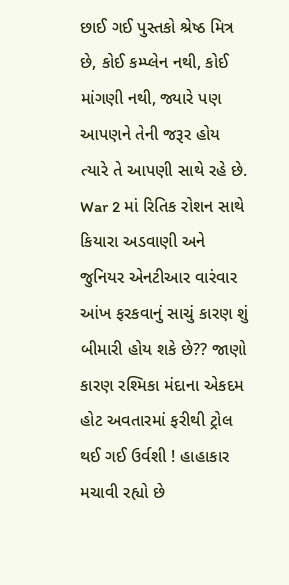છાઈ ગઈ પુસ્તકો શ્રેષ્ઠ મિત્ર છે, કોઈ કમ્પ્લેન નથી, કોઈ માંગણી નથી, જ્યારે પણ આપણને તેની જરૂર હોય ત્યારે તે આપણી સાથે રહે છે. War 2 માં રિતિક રોશન સાથે કિયારા અડવાણી અને જુનિયર એનટીઆર વારંવાર આંખ ફરકવાનું સાચું કારણ શું બીમારી હોય શકે છે?? જાણો કારણ રશ્મિકા મંદાના એકદમ હોટ અવતારમાં ફરીથી ટ્રોલ થઈ ગઈ ઉર્વશી ! હાહાકાર મચાવી રહ્યો છે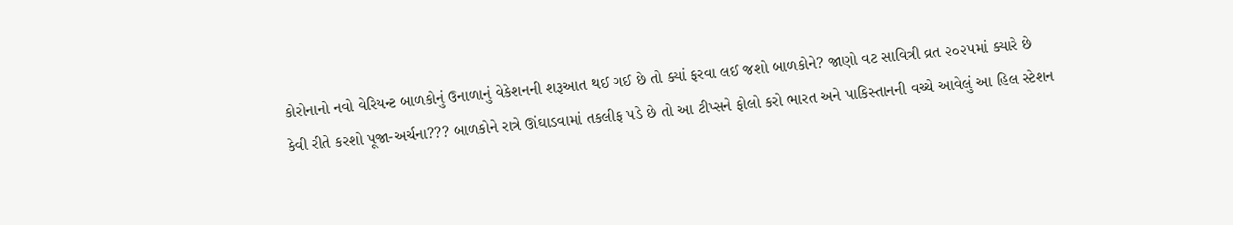કોરોનાનો નવો વેરિયન્ટ બાળકોનું ઉનાળાનું વેકેશનની શરૂઆત થઈ ગઈ છે તો ક્યાં ફરવા લઈ જશો બાળકોને? જાણો વટ સાવિત્રી વ્રત ૨૦૨૫માં ક્યારે છે કેવી રીતે કરશો પૂજા-અર્ચના??? બાળકોને રાત્રે ઊંઘાડવામાં તકલીફ પડે છે તો આ ટીપ્સને ફોલો કરો ભારત અને પાકિસ્તાનની વચ્ચે આવેલું આ હિલ સ્ટેશન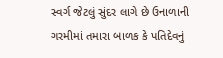સ્વર્ગ જેટલું સુંદર લાગે છે ઉનાળાની ગરમીમાં તમારા બાળક કે પતિદેવનું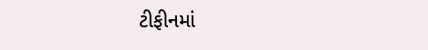ટીફીનમાં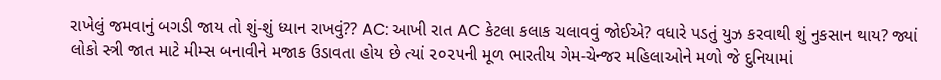રાખેલું જમવાનું બગડી જાય તો શું-શું ધ્યાન રાખવું?? AC: આખી રાત AC કેટલા કલાક ચલાવવું જોઈએ? વધારે પડતું યુઝ કરવાથી શું નુકસાન થાય? જ્યાં લોકો સ્ત્રી જાત માટે મીમ્સ બનાવીને મજાક ઉડાવતા હોય છે ત્યાં ૨૦૨૫ની મૂળ ભારતીય ગેમ-ચેન્જર મહિલાઓને મળો જે દુનિયામાં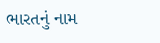ભારતનું નામ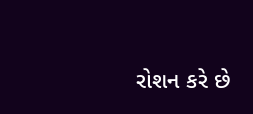રોશન કરે છે